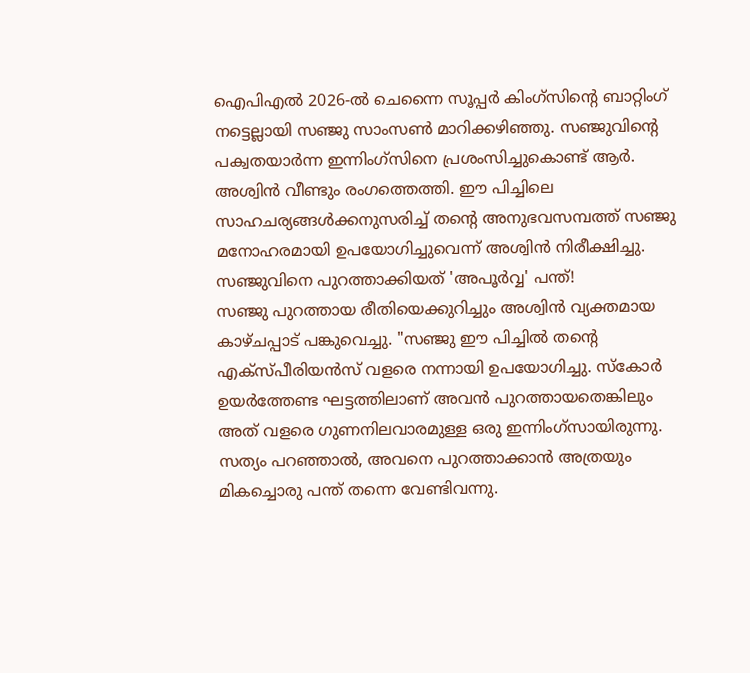ഐപിഎൽ 2026-ൽ ചെന്നൈ സൂപ്പർ കിംഗ്സിന്റെ ബാറ്റിംഗ് നട്ടെല്ലായി സഞ്ജു സാംസൺ മാറിക്കഴിഞ്ഞു. സഞ്ജുവിന്റെ പക്വതയാർന്ന ഇന്നിംഗ്സിനെ പ്രശംസിച്ചുകൊണ്ട് ആർ. അശ്വിൻ വീണ്ടും രംഗത്തെത്തി. ഈ പിച്ചിലെ സാഹചര്യങ്ങൾക്കനുസരിച്ച് തന്റെ അനുഭവസമ്പത്ത് സഞ്ജു മനോഹരമായി ഉപയോഗിച്ചുവെന്ന് അശ്വിൻ നിരീക്ഷിച്ചു.
സഞ്ജുവിനെ പുറത്താക്കിയത് 'അപൂർവ്വ' പന്ത്!
സഞ്ജു പുറത്തായ രീതിയെക്കുറിച്ചും അശ്വിൻ വ്യക്തമായ കാഴ്ചപ്പാട് പങ്കുവെച്ചു. "സഞ്ജു ഈ പിച്ചിൽ തന്റെ എക്സ്പീരിയൻസ് വളരെ നന്നായി ഉപയോഗിച്ചു. സ്കോർ ഉയർത്തേണ്ട ഘട്ടത്തിലാണ് അവൻ പുറത്തായതെങ്കിലും അത് വളരെ ഗുണനിലവാരമുള്ള ഒരു ഇന്നിംഗ്സായിരുന്നു. സത്യം പറഞ്ഞാൽ, അവനെ പുറത്താക്കാൻ അത്രയും മികച്ചൊരു പന്ത് തന്നെ വേണ്ടിവന്നു.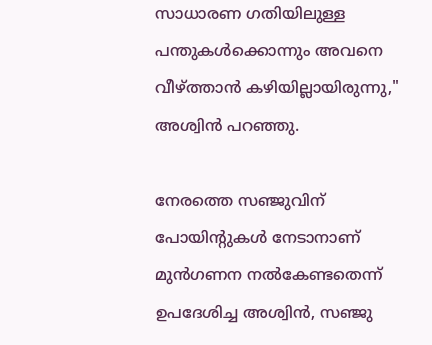സാധാരണ ഗതിയിലുള്ള പന്തുകൾക്കൊന്നും അവനെ വീഴ്ത്താൻ കഴിയില്ലായിരുന്നു," അശ്വിൻ പറഞ്ഞു.

നേരത്തെ സഞ്ജുവിന് പോയിന്റുകൾ നേടാനാണ് മുൻഗണന നൽകേണ്ടതെന്ന് ഉപദേശിച്ച അശ്വിൻ, സഞ്ജു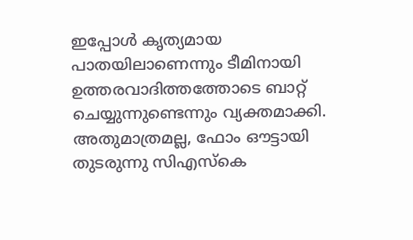ഇപ്പോൾ കൃത്യമായ പാതയിലാണെന്നും ടീമിനായി ഉത്തരവാദിത്തത്തോടെ ബാറ്റ് ചെയ്യുന്നുണ്ടെന്നും വ്യക്തമാക്കി. അതുമാത്രമല്ല, ഫോം ഔട്ടായി തുടരുന്നു സിഎസ്കെ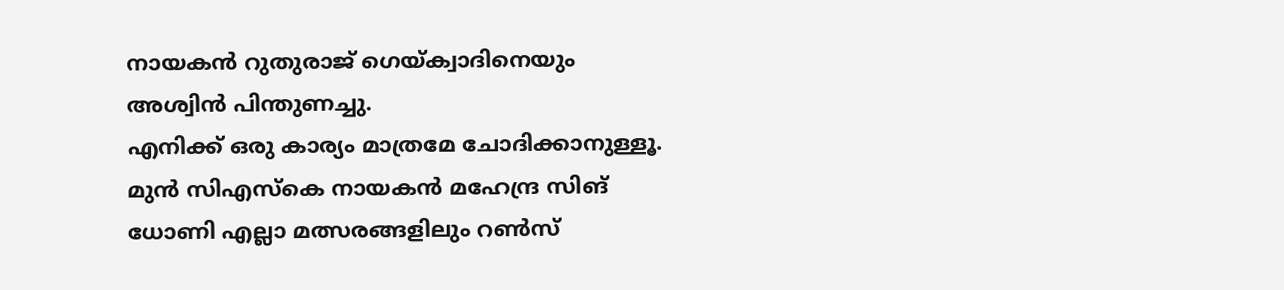നായകൻ റുതുരാജ് ഗെയ്ക്വാദിനെയും അശ്വിൻ പിന്തുണച്ചു.
എനിക്ക് ഒരു കാര്യം മാത്രമേ ചോദിക്കാനുള്ളൂ. മുൻ സിഎസ്കെ നായകൻ മഹേന്ദ്ര സിങ് ധോണി എല്ലാ മത്സരങ്ങളിലും റൺസ്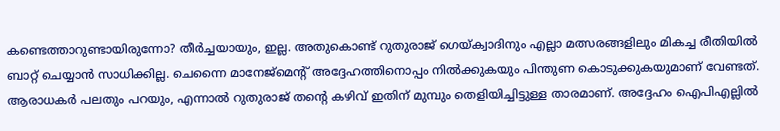കണ്ടെത്താറുണ്ടായിരുന്നോ? തീർച്ചയായും, ഇല്ല. അതുകൊണ്ട് റുതുരാജ് ഗെയ്ക്വാദിനും എല്ലാ മത്സരങ്ങളിലും മികച്ച രീതിയിൽ ബാറ്റ് ചെയ്യാൻ സാധിക്കില്ല. ചെന്നൈ മാനേജ്മെന്റ് അദ്ദേഹത്തിനൊപ്പം നിൽക്കുകയും പിന്തുണ കൊടുക്കുകയുമാണ് വേണ്ടത്. ആരാധകർ പലതും പറയും, എന്നാൽ റുതുരാജ് തന്റെ കഴിവ് ഇതിന് മുമ്പും തെളിയിച്ചിട്ടുള്ള താരമാണ്. അദ്ദേഹം ഐപിഎല്ലിൽ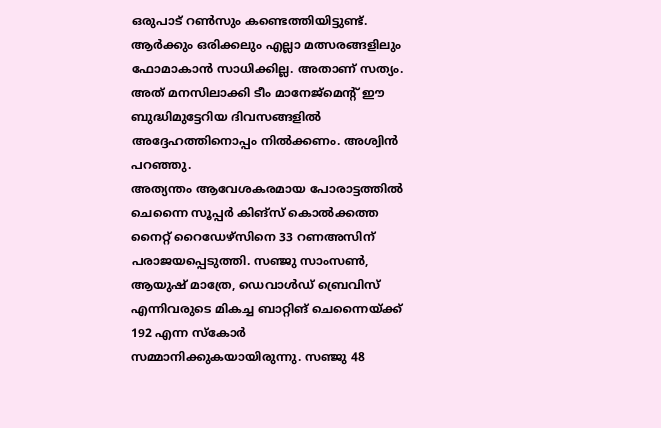ഒരുപാട് റൺസും കണ്ടെത്തിയിട്ടുണ്ട്. ആർക്കും ഒരിക്കലും എല്ലാ മത്സരങ്ങളിലും ഫോമാകാൻ സാധിക്കില്ല. അതാണ് സത്യം. അത് മനസിലാക്കി ടീം മാനേജ്മെന്റ് ഈ ബുദ്ധിമുട്ടേറിയ ദിവസങ്ങളിൽ അദ്ദേഹത്തിനൊപ്പം നിൽക്കണം. അശ്വിൻ പറഞ്ഞു.
അത്യന്തം ആവേശകരമായ പോരാട്ടത്തിൽ ചെന്നൈ സൂപ്പർ കിങ്സ് കൊൽക്കത്ത നൈറ്റ് റൈഡേഴ്സിനെ 33 റണഅസിന് പരാജയപ്പെടുത്തി. സഞ്ജു സാംസൺ, ആയുഷ് മാത്രേ, ഡെവാൾഡ് ബ്രെവിസ് എന്നിവരുടെ മികച്ച ബാറ്റിങ് ചെന്നൈയ്ക്ക് 192 എന്ന സ്കോർ സമ്മാനിക്കുകയായിരുന്നു. സഞ്ജു 48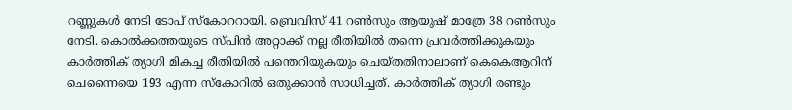റണ്ണുകൾ നേടി ടോപ് സ്കോററായി. ബ്രെവിസ് 41 റൺസും ആയുഷ് മാത്രേ 38 റൺസും നേടി. കൊൽക്കത്തയുടെ സ്പിൻ അറ്റാക്ക് നല്ല രീതിയിൽ തന്നെ പ്രവർത്തിക്കുകയും കാർത്തിക് ത്യാഗി മികച്ച രീതിയിൽ പന്തെറിയുകയും ചെയ്തതിനാലാണ് കെകെആറിന് ചെന്നൈയെ 193 എന്ന സ്കോറിൽ ഒതുക്കാൻ സാധിച്ചത്. കാർത്തിക് ത്യാഗി രണ്ടും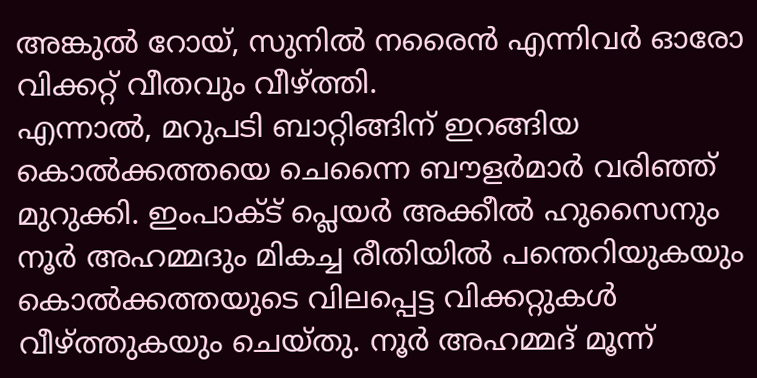അങ്കുൽ റോയ്, സുനിൽ നരൈൻ എന്നിവർ ഓരോ വിക്കറ്റ് വീതവും വീഴ്ത്തി.
എന്നാൽ, മറുപടി ബാറ്റിങ്ങിന് ഇറങ്ങിയ കൊൽക്കത്തയെ ചെന്നൈ ബൗളർമാർ വരിഞ്ഞ് മുറുക്കി. ഇംപാക്ട് പ്ലെയർ അക്കീൽ ഹുസൈനും നൂർ അഹമ്മദും മികച്ച രീതിയിൽ പന്തെറിയുകയും കൊൽക്കത്തയുടെ വിലപ്പെട്ട വിക്കറ്റുകൾ വീഴ്ത്തുകയും ചെയ്തു. നൂർ അഹമ്മദ് മൂന്ന്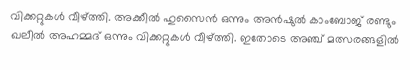വിക്കറ്റുകൾ വീഴ്ത്തി. അക്കീൽ ഹുസൈൻ ഒന്നും അൻഷുൽ കാംബോജ് രണ്ടും ഖലീൽ അഹമ്മദ് ഒന്നും വിക്കറ്റുകൾ വീഴ്ത്തി. ഇതോടെ അഞ്ച് മത്സരങ്ങളിൽ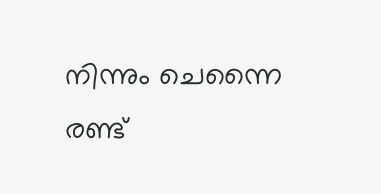നിന്നും ചെന്നൈ രണ്ട്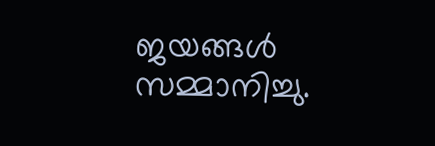ജയങ്ങൾ സമ്മാനിച്ചു.